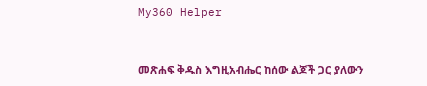My360 Helper


መጽሐፍ ቅዱስ እግዚአብሔር ከሰው ልጆች ጋር ያለውን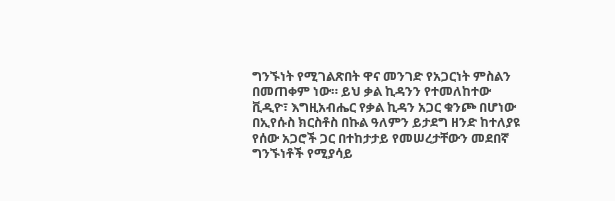ግንኙነት የሚገልጽበት ዋና መንገድ የአጋርነት ምስልን በመጠቀም ነው። ይህ ቃል ኪዳንን የተመለከተው ቪዲዮ፣ እግዚአብሔር የቃል ኪዳን አጋር ቁንጮ በሆነው በኢየሱስ ክርስቶስ በኩል ዓለምን ይታደግ ዘንድ ከተለያዩ የሰው አጋሮች ጋር በተከታታይ የመሠረታቸውን መደበኛ ግንኙነቶች የሚያሳይ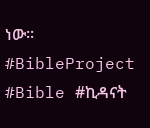ነው። #BibleProject #Bible #ኪዳናት